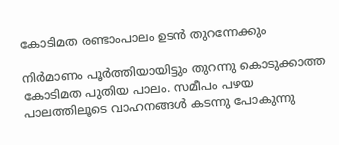കോടിമത രണ്ടാംപാലം ഉടൻ തുറന്നേക്കും

നിർമാണം പൂർത്തിയായിട്ടും തുറന്നു കൊടുക്കാത്ത കോടിമത പുതിയ പാലം. സമീപം പഴയ പാലത്തിലൂടെ വാഹനങ്ങൾ കടന്നു പോകുന്നു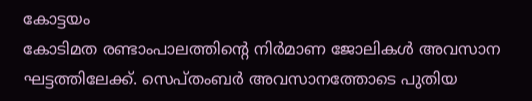കോട്ടയം
കോടിമത രണ്ടാംപാലത്തിന്റെ നിർമാണ ജോലികൾ അവസാന ഘട്ടത്തിലേക്ക്. സെപ്തംബർ അവസാനത്തോടെ പുതിയ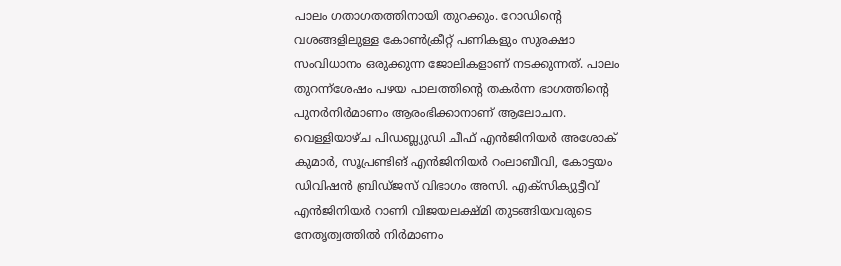പാലം ഗതാഗതത്തിനായി തുറക്കും. റോഡിന്റെ വശങ്ങളിലുള്ള കോൺക്രീറ്റ് പണികളും സുരക്ഷാ സംവിധാനം ഒരുക്കുന്ന ജോലികളാണ് നടക്കുന്നത്. പാലം തുറന്ന്ശേഷം പഴയ പാലത്തിന്റെ തകർന്ന ഭാഗത്തിന്റെ പുനർനിർമാണം ആരംഭിക്കാനാണ് ആലോചന. വെള്ളിയാഴ്ച പിഡബ്ല്യുഡി ചീഫ് എൻജിനിയർ അശോക് കുമാർ, സൂപ്രണ്ടിങ് എൻജിനിയർ റംലാബീവി, കോട്ടയം ഡിവിഷൻ ബ്രിഡ്ജസ് വിഭാഗം അസി. എക്സിക്യുട്ടീവ് എൻജിനിയർ റാണി വിജയലക്ഷ്മി തുടങ്ങിയവരുടെ നേതൃത്വത്തിൽ നിർമാണം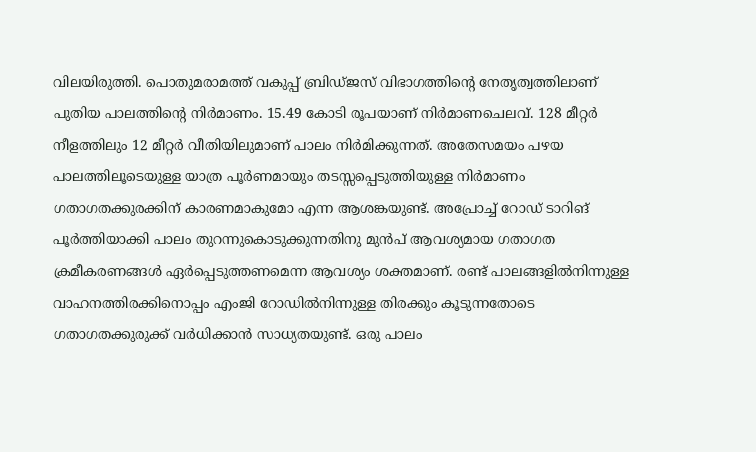വിലയിരുത്തി. പൊതുമരാമത്ത് വകുപ്പ് ബ്രിഡ്ജസ് വിഭാഗത്തിന്റെ നേതൃത്വത്തിലാണ് പുതിയ പാലത്തിന്റെ നിർമാണം. 15.49 കോടി രൂപയാണ് നിർമാണചെലവ്. 128 മീറ്റർ നീളത്തിലും 12 മീറ്റർ വീതിയിലുമാണ് പാലം നിർമിക്കുന്നത്. അതേസമയം പഴയ പാലത്തിലൂടെയുള്ള യാത്ര പൂർണമായും തടസ്സപ്പെടുത്തിയുള്ള നിർമാണം ഗതാഗതക്കുരക്കിന് കാരണമാകുമോ എന്ന ആശങ്കയുണ്ട്. അപ്രോച്ച് റോഡ് ടാറിങ് പൂർത്തിയാക്കി പാലം തുറന്നുകൊടുക്കുന്നതിനു മുൻപ് ആവശ്യമായ ഗതാഗത ക്രമീകരണങ്ങൾ ഏർപ്പെടുത്തണമെന്ന ആവശ്യം ശക്തമാണ്. രണ്ട് പാലങ്ങളിൽനിന്നുള്ള വാഹനത്തിരക്കിനൊപ്പം എംജി റോഡിൽനിന്നുള്ള തിരക്കും കൂടുന്നതോടെ ഗതാഗതക്കുരുക്ക് വർധിക്കാൻ സാധ്യതയുണ്ട്. ഒരു പാലം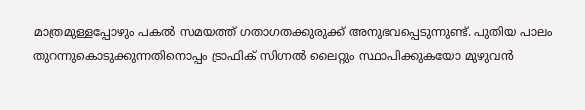മാത്രമുള്ളപ്പോഴും പകൽ സമയത്ത് ഗതാഗതക്കുരുക്ക് അനുഭവപ്പെടുന്നുണ്ട്. പുതിയ പാലം തുറന്നുകൊടുക്കുന്നതിനൊപ്പം ട്രാഫിക് സിഗ്നൽ ലൈറ്റും സ്ഥാപിക്കുകയോ മുഴുവൻ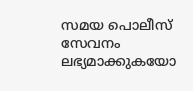സമയ പൊലീസ് സേവനം ലഭ്യമാക്കുകയോ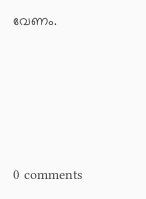വേണം.









0 comments